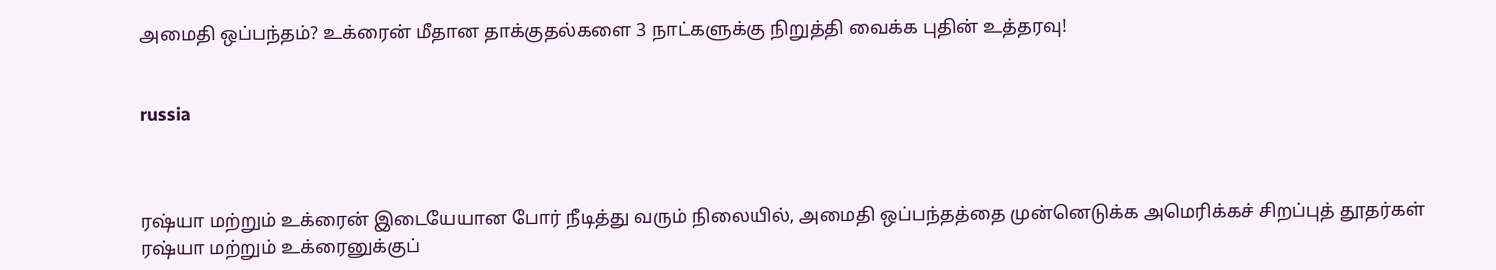அமைதி ஒப்பந்தம்? உக்ரைன் மீதான தாக்குதல்களை 3 நாட்களுக்கு நிறுத்தி வைக்க புதின் உத்தரவு!


russia



ரஷ்யா மற்றும் உக்ரைன் இடையேயான போர் நீடித்து வரும் நிலையில், அமைதி ஒப்பந்தத்தை முன்னெடுக்க அமெரிக்கச் சிறப்புத் தூதர்கள் ரஷ்யா மற்றும் உக்ரைனுக்குப்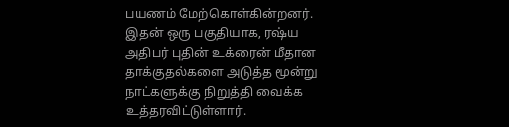பயணம் மேற்கொள்கின்றனர். இதன் ஒரு பகுதியாக, ரஷ்ய அதிபர் புதின் உக்ரைன் மீதான தாக்குதல்களை அடுத்த மூன்று நாட்களுக்கு நிறுத்தி வைக்க உத்தரவிட்டுள்ளார்.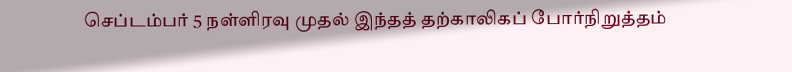செப்டம்பர் 5 நள்ளிரவு முதல் இந்தத் தற்காலிகப் போர்நிறுத்தம்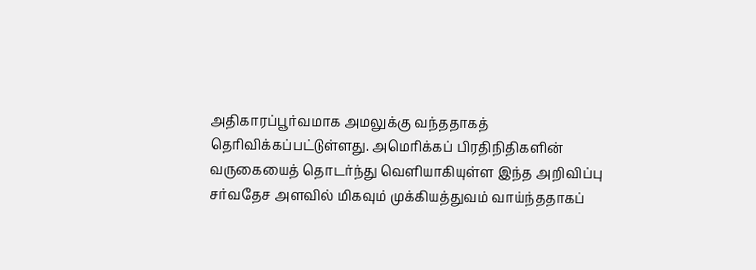அதிகாரப்பூர்வமாக அமலுக்கு வந்ததாகத் தெரிவிக்கப்பட்டுள்ளது. அமெரிக்கப் பிரதிநிதிகளின் வருகையைத் தொடர்ந்து வெளியாகியுள்ள இந்த அறிவிப்பு சர்வதேச அளவில் மிகவும் முக்கியத்துவம் வாய்ந்ததாகப்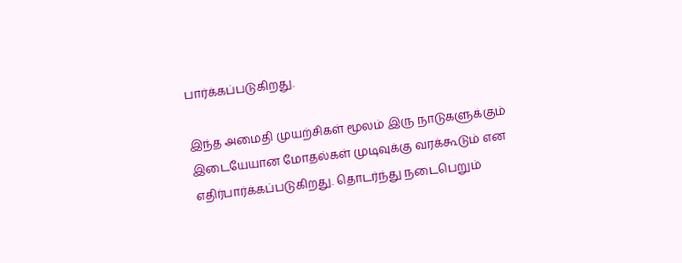பார்க்கப்படுகிறது.

இந்த அமைதி முயற்சிகள் மூலம் இரு நாடுகளுக்கும் இடையேயான மோதல்கள் முடிவுக்கு வரக்கூடும் என எதிர்பார்க்கப்படுகிறது. தொடர்ந்து நடைபெறும்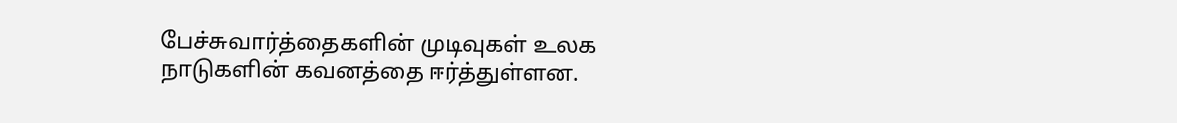பேச்சுவார்த்தைகளின் முடிவுகள் உலக நாடுகளின் கவனத்தை ஈர்த்துள்ளன.